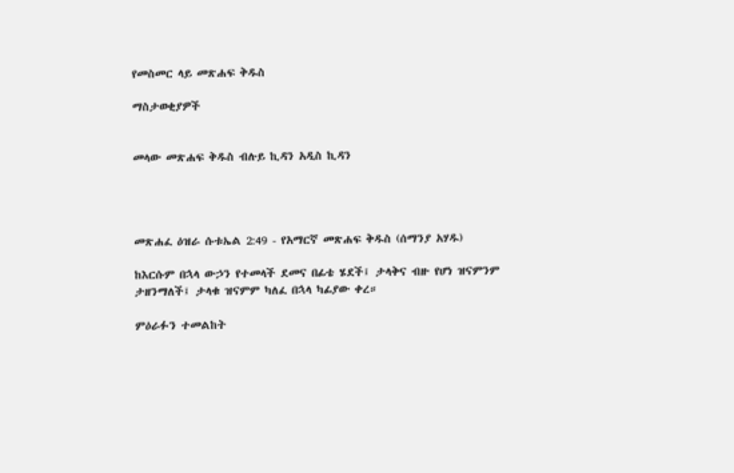የመስመር ላይ መጽሐፍ ቅዱስ

ማስታወቂያዎች


መላው መጽሐፍ ቅዱስ ብሉይ ኪዳን አዲስ ኪዳን




መጽሐፈ ዕዝራ ሱቱኤል 2:49 - የአማርኛ መጽሐፍ ቅዱስ (ሰማንያ አሃዱ)

ከእርሱም በኋላ ውኃን የተመላች ደመና በፊቴ ሄደች፤ ታላቅና ብዙ የሆነ ዝናምንም ታዘንማለች፤ ታላቁ ዝናምም ካለፈ በኋላ ካፊያው ቀረ።

ምዕራፉን ተመልከት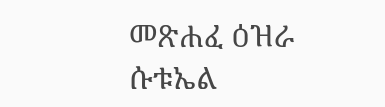መጽሐፈ ዕዝራ ሱቱኤል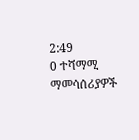2:49
0 ተሻማሚ ማመሳሰሪያዎች